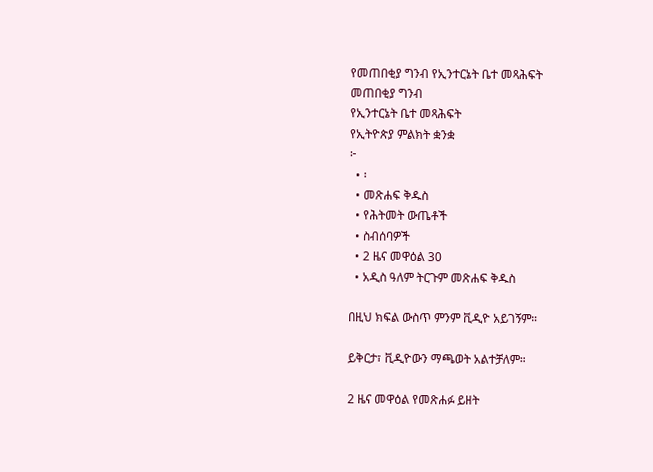የመጠበቂያ ግንብ የኢንተርኔት ቤተ መጻሕፍት
መጠበቂያ ግንብ
የኢንተርኔት ቤተ መጻሕፍት
የኢትዮጵያ ምልክት ቋንቋ
፦
  • ፡
  • መጽሐፍ ቅዱስ
  • የሕትመት ውጤቶች
  • ስብሰባዎች
  • 2 ዜና መዋዕል 30
  • አዲስ ዓለም ትርጉም መጽሐፍ ቅዱስ

በዚህ ክፍል ውስጥ ምንም ቪዲዮ አይገኝም።

ይቅርታ፣ ቪዲዮውን ማጫወት አልተቻለም።

2 ዜና መዋዕል የመጽሐፉ ይዘት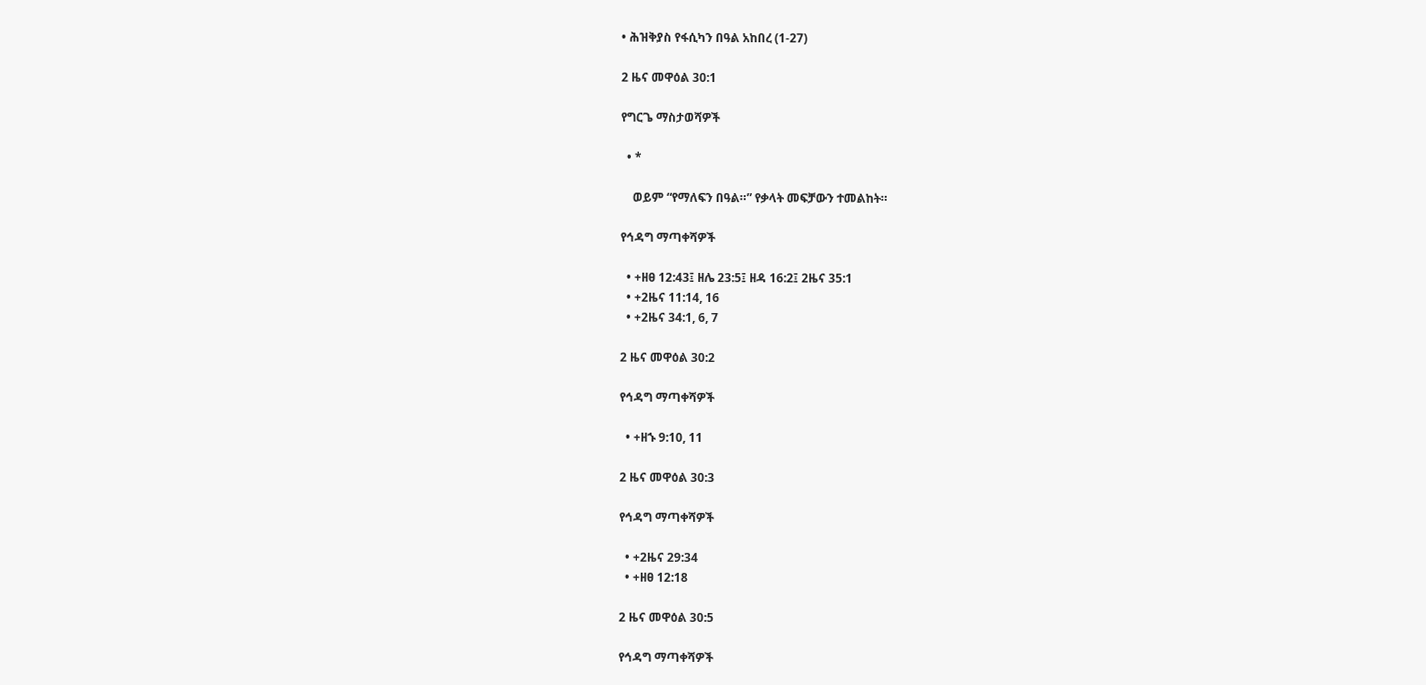• ሕዝቅያስ የፋሲካን በዓል አከበረ (1-27)

2 ዜና መዋዕል 30:1

የግርጌ ማስታወሻዎች

  • *

    ወይም “የማለፍን በዓል።” የቃላት መፍቻውን ተመልከት።

የኅዳግ ማጣቀሻዎች

  • +ዘፀ 12:43፤ ዘሌ 23:5፤ ዘዳ 16:2፤ 2ዜና 35:1
  • +2ዜና 11:14, 16
  • +2ዜና 34:1, 6, 7

2 ዜና መዋዕል 30:2

የኅዳግ ማጣቀሻዎች

  • +ዘኁ 9:10, 11

2 ዜና መዋዕል 30:3

የኅዳግ ማጣቀሻዎች

  • +2ዜና 29:34
  • +ዘፀ 12:18

2 ዜና መዋዕል 30:5

የኅዳግ ማጣቀሻዎች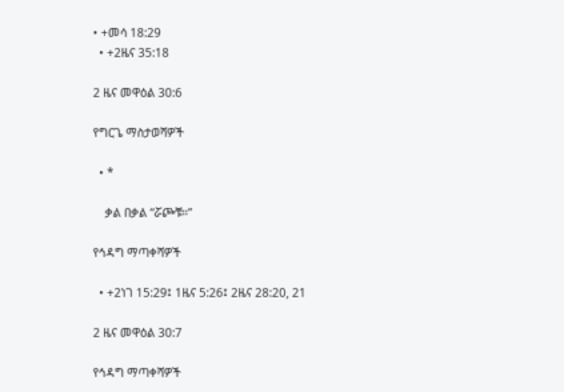• +መሳ 18:29
  • +2ዜና 35:18

2 ዜና መዋዕል 30:6

የግርጌ ማስታወሻዎች

  • *

    ቃል በቃል “ሯጮቹ።”

የኅዳግ ማጣቀሻዎች

  • +2ነገ 15:29፤ 1ዜና 5:26፤ 2ዜና 28:20, 21

2 ዜና መዋዕል 30:7

የኅዳግ ማጣቀሻዎች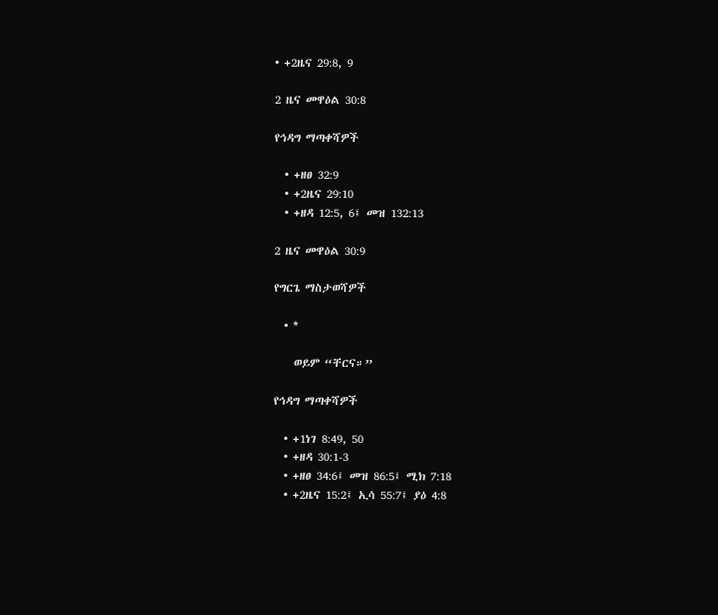• +2ዜና 29:8, 9

2 ዜና መዋዕል 30:8

የኅዳግ ማጣቀሻዎች

  • +ዘፀ 32:9
  • +2ዜና 29:10
  • +ዘዳ 12:5, 6፤ መዝ 132:13

2 ዜና መዋዕል 30:9

የግርጌ ማስታወሻዎች

  • *

    ወይም “ቸርና።”

የኅዳግ ማጣቀሻዎች

  • +1ነገ 8:49, 50
  • +ዘዳ 30:1-3
  • +ዘፀ 34:6፤ መዝ 86:5፤ ሚክ 7:18
  • +2ዜና 15:2፤ ኢሳ 55:7፤ ያዕ 4:8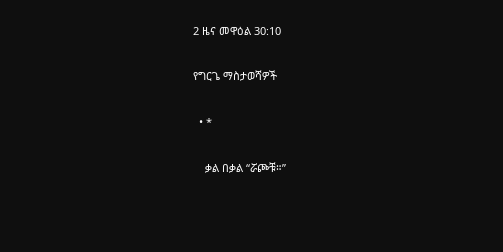2 ዜና መዋዕል 30:10

የግርጌ ማስታወሻዎች

  • *

    ቃል በቃል “ሯጮቹ።”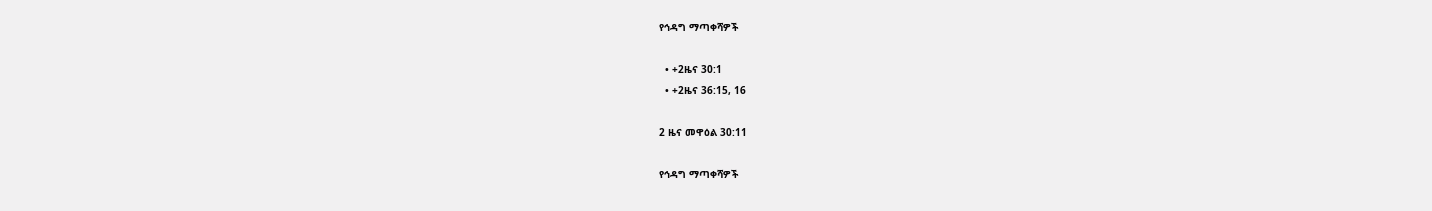የኅዳግ ማጣቀሻዎች

  • +2ዜና 30:1
  • +2ዜና 36:15, 16

2 ዜና መዋዕል 30:11

የኅዳግ ማጣቀሻዎች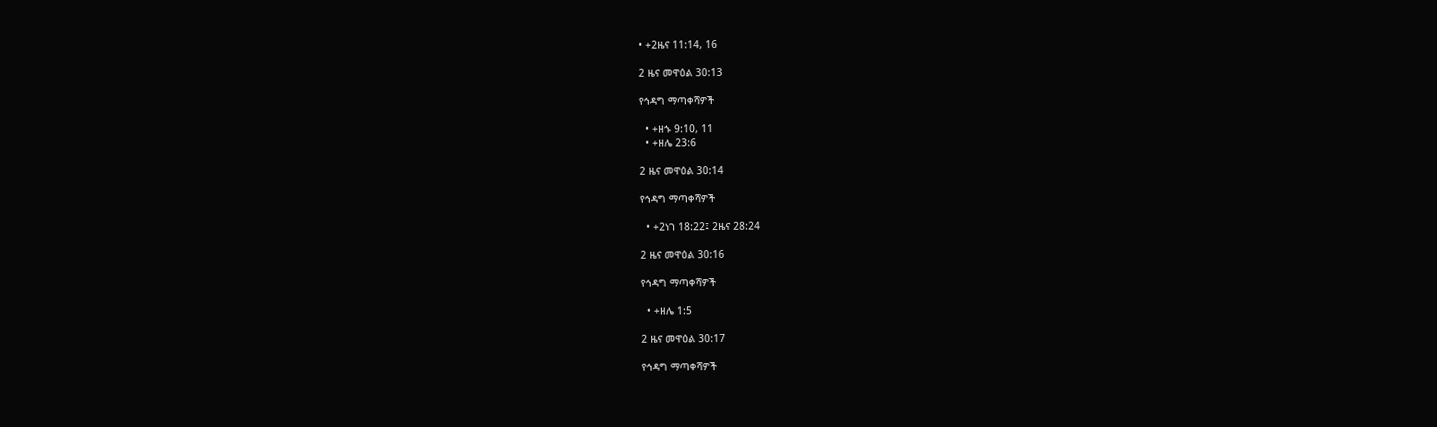• +2ዜና 11:14, 16

2 ዜና መዋዕል 30:13

የኅዳግ ማጣቀሻዎች

  • +ዘኁ 9:10, 11
  • +ዘሌ 23:6

2 ዜና መዋዕል 30:14

የኅዳግ ማጣቀሻዎች

  • +2ነገ 18:22፤ 2ዜና 28:24

2 ዜና መዋዕል 30:16

የኅዳግ ማጣቀሻዎች

  • +ዘሌ 1:5

2 ዜና መዋዕል 30:17

የኅዳግ ማጣቀሻዎች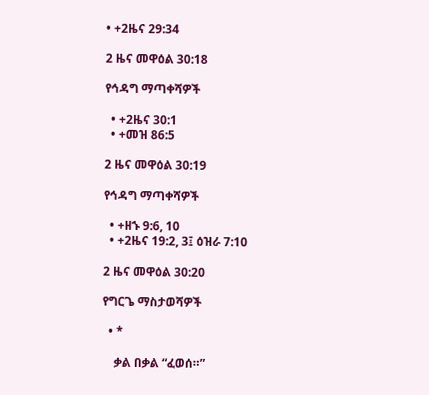• +2ዜና 29:34

2 ዜና መዋዕል 30:18

የኅዳግ ማጣቀሻዎች

  • +2ዜና 30:1
  • +መዝ 86:5

2 ዜና መዋዕል 30:19

የኅዳግ ማጣቀሻዎች

  • +ዘኁ 9:6, 10
  • +2ዜና 19:2, 3፤ ዕዝራ 7:10

2 ዜና መዋዕል 30:20

የግርጌ ማስታወሻዎች

  • *

    ቃል በቃል “ፈወሰ።”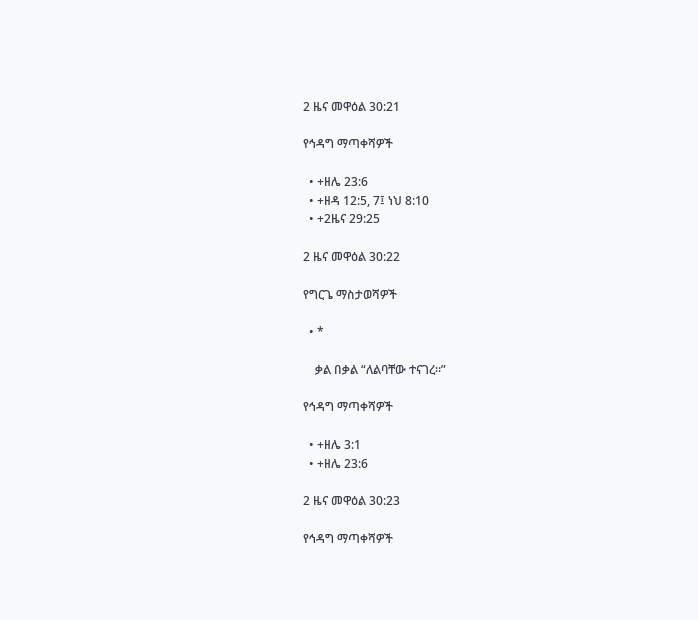2 ዜና መዋዕል 30:21

የኅዳግ ማጣቀሻዎች

  • +ዘሌ 23:6
  • +ዘዳ 12:5, 7፤ ነህ 8:10
  • +2ዜና 29:25

2 ዜና መዋዕል 30:22

የግርጌ ማስታወሻዎች

  • *

    ቃል በቃል “ለልባቸው ተናገረ።”

የኅዳግ ማጣቀሻዎች

  • +ዘሌ 3:1
  • +ዘሌ 23:6

2 ዜና መዋዕል 30:23

የኅዳግ ማጣቀሻዎች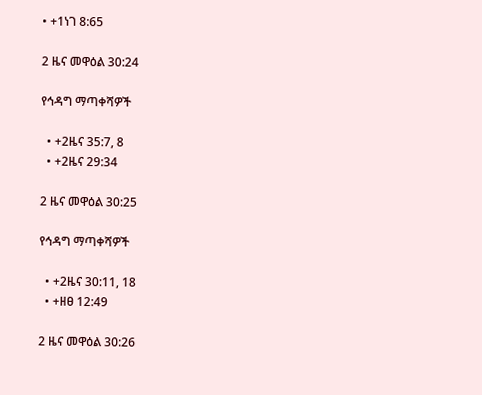• +1ነገ 8:65

2 ዜና መዋዕል 30:24

የኅዳግ ማጣቀሻዎች

  • +2ዜና 35:7, 8
  • +2ዜና 29:34

2 ዜና መዋዕል 30:25

የኅዳግ ማጣቀሻዎች

  • +2ዜና 30:11, 18
  • +ዘፀ 12:49

2 ዜና መዋዕል 30:26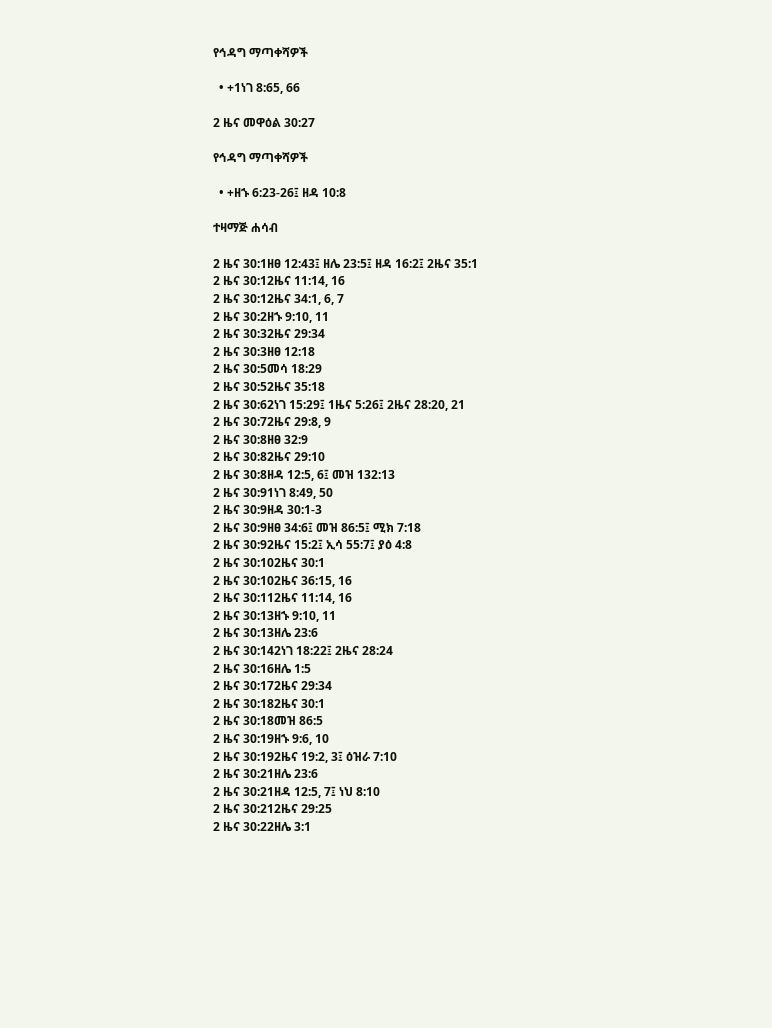የኅዳግ ማጣቀሻዎች

  • +1ነገ 8:65, 66

2 ዜና መዋዕል 30:27

የኅዳግ ማጣቀሻዎች

  • +ዘኁ 6:23-26፤ ዘዳ 10:8

ተዛማጅ ሐሳብ

2 ዜና 30:1ዘፀ 12:43፤ ዘሌ 23:5፤ ዘዳ 16:2፤ 2ዜና 35:1
2 ዜና 30:12ዜና 11:14, 16
2 ዜና 30:12ዜና 34:1, 6, 7
2 ዜና 30:2ዘኁ 9:10, 11
2 ዜና 30:32ዜና 29:34
2 ዜና 30:3ዘፀ 12:18
2 ዜና 30:5መሳ 18:29
2 ዜና 30:52ዜና 35:18
2 ዜና 30:62ነገ 15:29፤ 1ዜና 5:26፤ 2ዜና 28:20, 21
2 ዜና 30:72ዜና 29:8, 9
2 ዜና 30:8ዘፀ 32:9
2 ዜና 30:82ዜና 29:10
2 ዜና 30:8ዘዳ 12:5, 6፤ መዝ 132:13
2 ዜና 30:91ነገ 8:49, 50
2 ዜና 30:9ዘዳ 30:1-3
2 ዜና 30:9ዘፀ 34:6፤ መዝ 86:5፤ ሚክ 7:18
2 ዜና 30:92ዜና 15:2፤ ኢሳ 55:7፤ ያዕ 4:8
2 ዜና 30:102ዜና 30:1
2 ዜና 30:102ዜና 36:15, 16
2 ዜና 30:112ዜና 11:14, 16
2 ዜና 30:13ዘኁ 9:10, 11
2 ዜና 30:13ዘሌ 23:6
2 ዜና 30:142ነገ 18:22፤ 2ዜና 28:24
2 ዜና 30:16ዘሌ 1:5
2 ዜና 30:172ዜና 29:34
2 ዜና 30:182ዜና 30:1
2 ዜና 30:18መዝ 86:5
2 ዜና 30:19ዘኁ 9:6, 10
2 ዜና 30:192ዜና 19:2, 3፤ ዕዝራ 7:10
2 ዜና 30:21ዘሌ 23:6
2 ዜና 30:21ዘዳ 12:5, 7፤ ነህ 8:10
2 ዜና 30:212ዜና 29:25
2 ዜና 30:22ዘሌ 3:1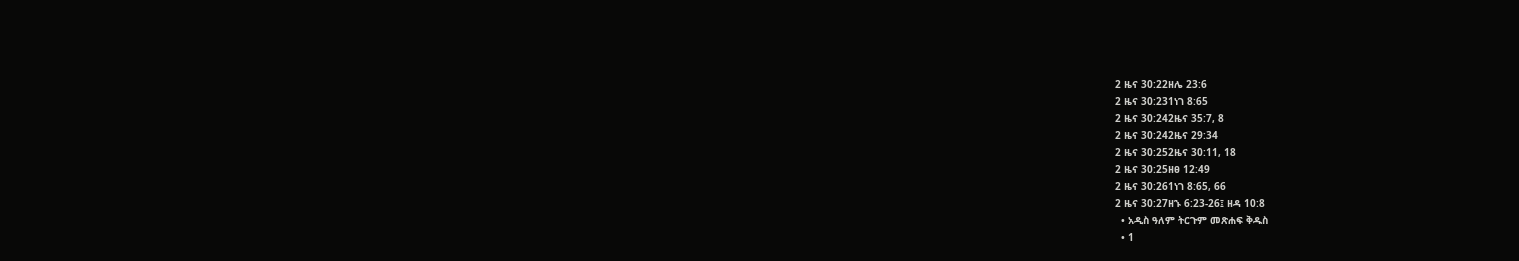2 ዜና 30:22ዘሌ 23:6
2 ዜና 30:231ነገ 8:65
2 ዜና 30:242ዜና 35:7, 8
2 ዜና 30:242ዜና 29:34
2 ዜና 30:252ዜና 30:11, 18
2 ዜና 30:25ዘፀ 12:49
2 ዜና 30:261ነገ 8:65, 66
2 ዜና 30:27ዘኁ 6:23-26፤ ዘዳ 10:8
  • አዲስ ዓለም ትርጉም መጽሐፍ ቅዱስ
  • 1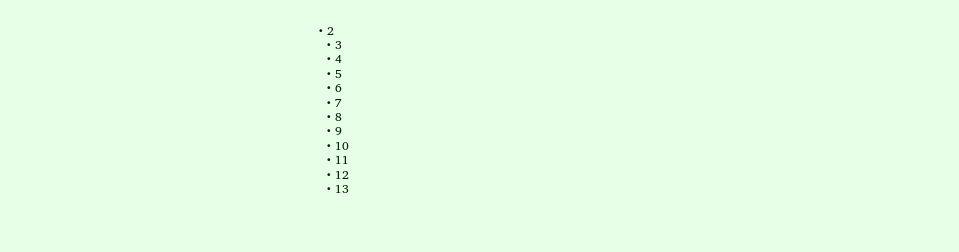• 2
  • 3
  • 4
  • 5
  • 6
  • 7
  • 8
  • 9
  • 10
  • 11
  • 12
  • 13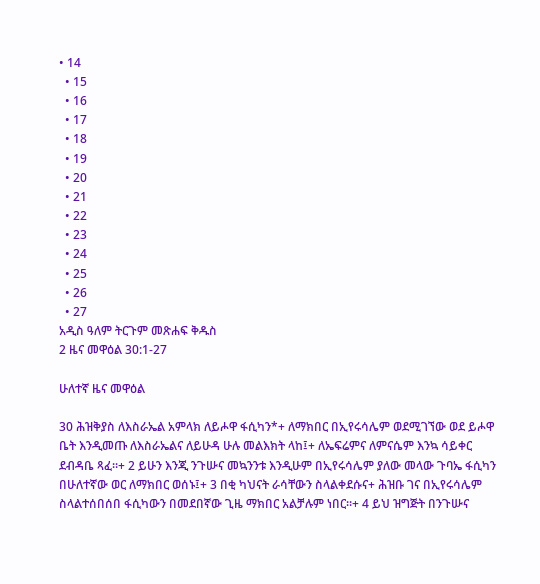• 14
  • 15
  • 16
  • 17
  • 18
  • 19
  • 20
  • 21
  • 22
  • 23
  • 24
  • 25
  • 26
  • 27
አዲስ ዓለም ትርጉም መጽሐፍ ቅዱስ
2 ዜና መዋዕል 30:1-27

ሁለተኛ ዜና መዋዕል

30 ሕዝቅያስ ለእስራኤል አምላክ ለይሖዋ ፋሲካን*+ ለማክበር በኢየሩሳሌም ወደሚገኘው ወደ ይሖዋ ቤት እንዲመጡ ለእስራኤልና ለይሁዳ ሁሉ መልእክት ላከ፤+ ለኤፍሬምና ለምናሴም እንኳ ሳይቀር ደብዳቤ ጻፈ።+ 2 ይሁን እንጂ ንጉሡና መኳንንቱ እንዲሁም በኢየሩሳሌም ያለው መላው ጉባኤ ፋሲካን በሁለተኛው ወር ለማክበር ወሰኑ፤+ 3 በቂ ካህናት ራሳቸውን ስላልቀደሱና+ ሕዝቡ ገና በኢየሩሳሌም ስላልተሰበሰበ ፋሲካውን በመደበኛው ጊዜ ማክበር አልቻሉም ነበር።+ 4 ይህ ዝግጅት በንጉሡና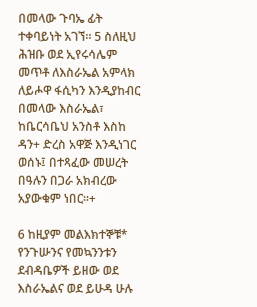በመላው ጉባኤ ፊት ተቀባይነት አገኘ። 5 ስለዚህ ሕዝቡ ወደ ኢየሩሳሌም መጥቶ ለእስራኤል አምላክ ለይሖዋ ፋሲካን እንዲያከብር በመላው እስራኤል፣ ከቤርሳቤህ አንስቶ እስከ ዳን+ ድረስ አዋጅ እንዲነገር ወሰኑ፤ በተጻፈው መሠረት በዓሉን በጋራ አክብረው አያውቁም ነበር።+

6 ከዚያም መልእክተኞቹ* የንጉሡንና የመኳንንቱን ደብዳቤዎች ይዘው ወደ እስራኤልና ወደ ይሁዳ ሁሉ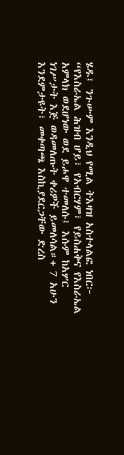ሄዱ፤ ንጉሡም እንዲህ የሚል ትእዛዝ አስተላልፎ ነበር፦ “የእስራኤል ሕዝብ ሆይ፣ የአብርሃም፣ የይስሐቅና የእስራኤል አምላክ ወደሆነው ወደ ይሖዋ ተመለሱ፤ እሱም ከአሦር ነገሥታት እጅ ወዳመለጡት ቀሪዎች ይመለሳል።+ 7 አሁን እንደምታዩት፣ መቀጣጫ እስኪያደርጋቸው ድረስ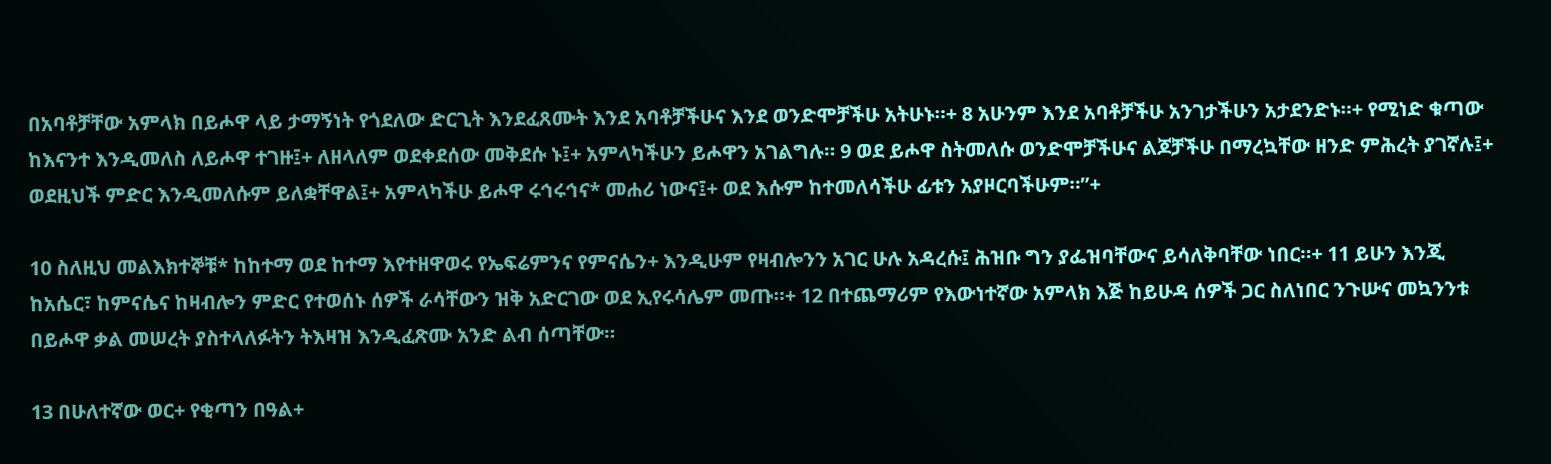በአባቶቻቸው አምላክ በይሖዋ ላይ ታማኝነት የጎደለው ድርጊት እንደፈጸሙት እንደ አባቶቻችሁና እንደ ወንድሞቻችሁ አትሁኑ።+ 8 አሁንም እንደ አባቶቻችሁ አንገታችሁን አታደንድኑ።+ የሚነድ ቁጣው ከእናንተ እንዲመለስ ለይሖዋ ተገዙ፤+ ለዘላለም ወደቀደሰው መቅደሱ ኑ፤+ አምላካችሁን ይሖዋን አገልግሉ። 9 ወደ ይሖዋ ስትመለሱ ወንድሞቻችሁና ልጆቻችሁ በማረኳቸው ዘንድ ምሕረት ያገኛሉ፤+ ወደዚህች ምድር እንዲመለሱም ይለቋቸዋል፤+ አምላካችሁ ይሖዋ ሩኅሩኅና* መሐሪ ነውና፤+ ወደ እሱም ከተመለሳችሁ ፊቱን አያዞርባችሁም።”+

10 ስለዚህ መልእክተኞቹ* ከከተማ ወደ ከተማ እየተዘዋወሩ የኤፍሬምንና የምናሴን+ እንዲሁም የዛብሎንን አገር ሁሉ አዳረሱ፤ ሕዝቡ ግን ያፌዝባቸውና ይሳለቅባቸው ነበር።+ 11 ይሁን እንጂ ከአሴር፣ ከምናሴና ከዛብሎን ምድር የተወሰኑ ሰዎች ራሳቸውን ዝቅ አድርገው ወደ ኢየሩሳሌም መጡ።+ 12 በተጨማሪም የእውነተኛው አምላክ እጅ ከይሁዳ ሰዎች ጋር ስለነበር ንጉሡና መኳንንቱ በይሖዋ ቃል መሠረት ያስተላለፉትን ትእዛዝ እንዲፈጽሙ አንድ ልብ ሰጣቸው።

13 በሁለተኛው ወር+ የቂጣን በዓል+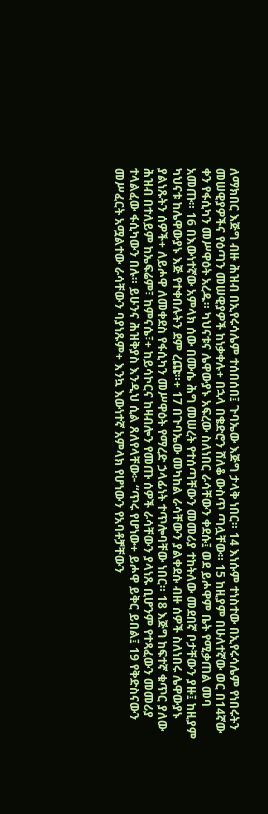ለማክበር እጅግ ብዙ ሕዝብ በኢየሩሳሌም ተሰበሰበ፤ ጉባኤው እጅግ ታላቅ ነበር። 14 እነሱም ተነስተው በኢየሩሳሌም የነበሩትን መሠዊያዎችና የዕጣን መሠዊያዎች ከነቃቀሉ+ በኋላ በቄድሮን ሸለቆ ውስጥ ጣሏቸው። 15 ከዚያም በሁለተኛው ወር በ14ኛው ቀን የፋሲካን መሥዋዕት አረዱ። ካህናቱና ሌዋውያኑ አፍረው ስለነበር ራሳቸውን ቀደሱ፤ ወደ ይሖዋም ቤት የሚቃጠል መባ አመጡ። 16 በእውነተኛው አምላክ ሰው በሙሴ ሕግ መሠረት የተሰጣቸውን መመሪያ ተከትለው መደበኛ ቦታቸውን ያዙ፤ ከዚያም ካህናቱ ከሌዋውያኑ እጅ የተቀበሉትን ደም ረጩ።+ 17 በጉባኤው መካከል ራሳቸውን ያልቀደሱ ብዙ ሰዎች ስለነበሩ ሌዋውያኑ ያልነጹትን ሰዎች+ ለይሖዋ ለመቀደስ የፋሲካን መሥዋዕት የማረድ ኃላፊነት ተጥሎባቸው ነበር። 18 እጅግ ከፍተኛ ቁጥር ያለው ሕዝብ በተለይም ከኤፍሬም፣ ከምናሴ፣+ ከይሳኮርና ከዛብሎን የመጡ ሰዎች ራሳቸውን ያላነጹ ቢሆንም የተጻፈውን መመሪያ ተላልፈው ፋሲካውን በሉ። ይሁንና ሕዝቅያስ እንዲህ ሲል ጸለየላቸው፦ “ጥሩ የሆነው+ ይሖዋ ይቅር ይበል፤ 19 የቅድስናውን መሥፈርት አሟልተው ራሳቸውን ባያነጹም+ እንኳ እውነተኛ አምላክ የሆነውን የአባቶቻቸውን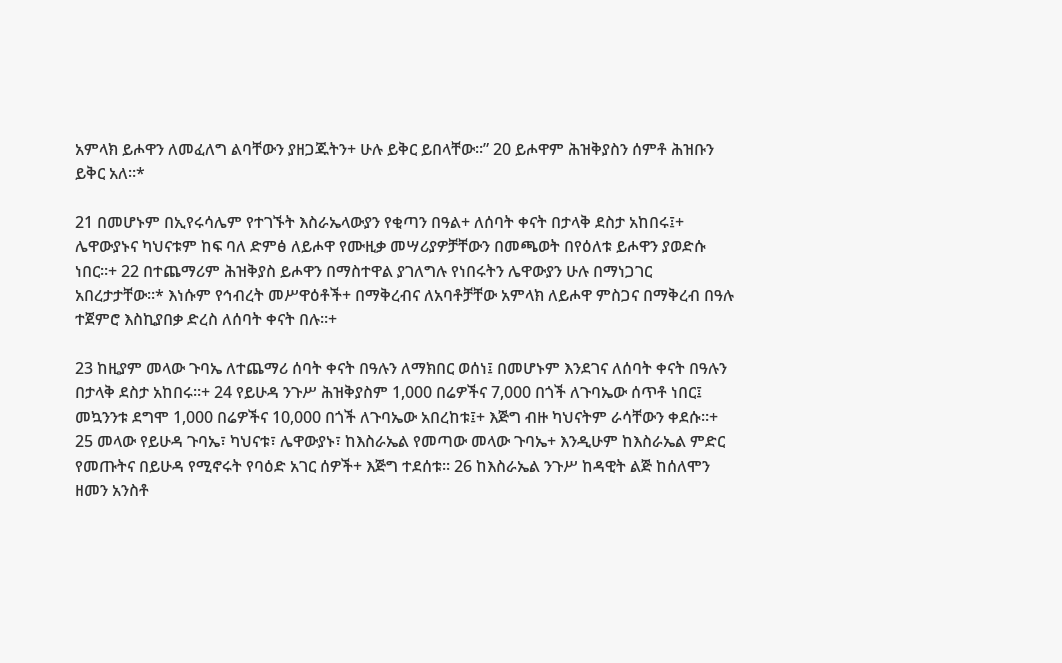አምላክ ይሖዋን ለመፈለግ ልባቸውን ያዘጋጁትን+ ሁሉ ይቅር ይበላቸው።” 20 ይሖዋም ሕዝቅያስን ሰምቶ ሕዝቡን ይቅር አለ።*

21 በመሆኑም በኢየሩሳሌም የተገኙት እስራኤላውያን የቂጣን በዓል+ ለሰባት ቀናት በታላቅ ደስታ አከበሩ፤+ ሌዋውያኑና ካህናቱም ከፍ ባለ ድምፅ ለይሖዋ የሙዚቃ መሣሪያዎቻቸውን በመጫወት በየዕለቱ ይሖዋን ያወድሱ ነበር።+ 22 በተጨማሪም ሕዝቅያስ ይሖዋን በማስተዋል ያገለግሉ የነበሩትን ሌዋውያን ሁሉ በማነጋገር አበረታታቸው።* እነሱም የኅብረት መሥዋዕቶች+ በማቅረብና ለአባቶቻቸው አምላክ ለይሖዋ ምስጋና በማቅረብ በዓሉ ተጀምሮ እስኪያበቃ ድረስ ለሰባት ቀናት በሉ።+

23 ከዚያም መላው ጉባኤ ለተጨማሪ ሰባት ቀናት በዓሉን ለማክበር ወሰነ፤ በመሆኑም እንደገና ለሰባት ቀናት በዓሉን በታላቅ ደስታ አከበሩ።+ 24 የይሁዳ ንጉሥ ሕዝቅያስም 1,000 በሬዎችና 7,000 በጎች ለጉባኤው ሰጥቶ ነበር፤ መኳንንቱ ደግሞ 1,000 በሬዎችና 10,000 በጎች ለጉባኤው አበረከቱ፤+ እጅግ ብዙ ካህናትም ራሳቸውን ቀደሱ።+ 25 መላው የይሁዳ ጉባኤ፣ ካህናቱ፣ ሌዋውያኑ፣ ከእስራኤል የመጣው መላው ጉባኤ+ እንዲሁም ከእስራኤል ምድር የመጡትና በይሁዳ የሚኖሩት የባዕድ አገር ሰዎች+ እጅግ ተደሰቱ። 26 ከእስራኤል ንጉሥ ከዳዊት ልጅ ከሰለሞን ዘመን አንስቶ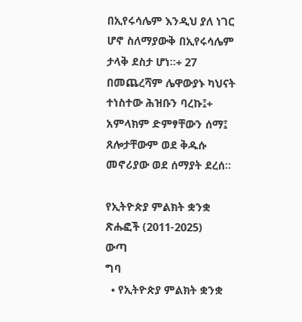በኢየሩሳሌም እንዲህ ያለ ነገር ሆኖ ስለማያውቅ በኢየሩሳሌም ታላቅ ደስታ ሆነ።+ 27 በመጨረሻም ሌዋውያኑ ካህናት ተነስተው ሕዝቡን ባረኩ፤+ አምላክም ድምፃቸውን ሰማ፤ ጸሎታቸውም ወደ ቅዱሱ መኖሪያው ወደ ሰማያት ደረሰ።

የኢትዮጵያ ምልክት ቋንቋ ጽሑፎች (2011-2025)
ውጣ
ግባ
  • የኢትዮጵያ ምልክት ቋንቋ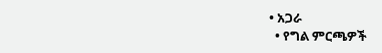• አጋራ
  • የግል ምርጫዎች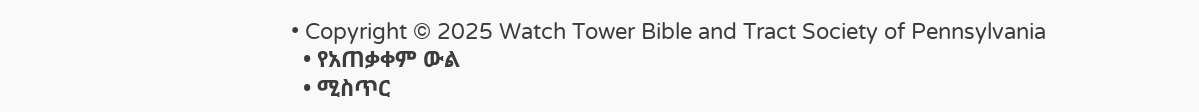• Copyright © 2025 Watch Tower Bible and Tract Society of Pennsylvania
  • የአጠቃቀም ውል
  • ሚስጥር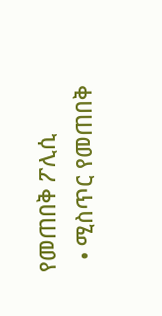የመጠበቅ ፖሊሲ
  • ሚስጥር የመጠበቅ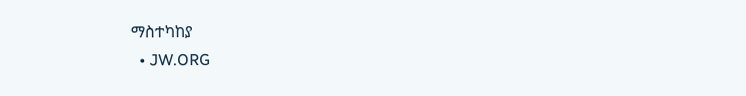ማስተካከያ
  • JW.ORG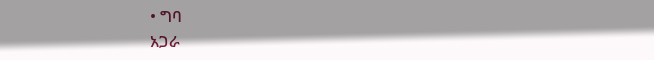• ግባ
አጋራ